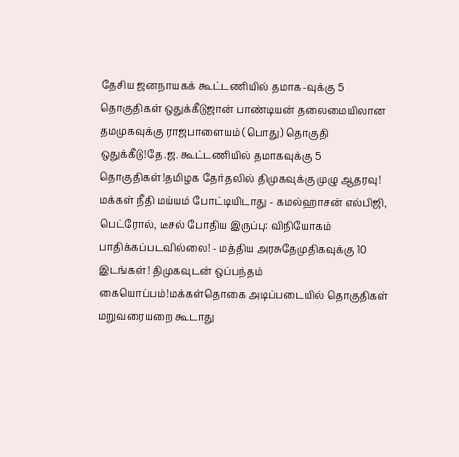தேசிய ஜனநாயகக் கூட்டணியில் தமாக-வுக்கு 5 தொகுதிகள் ஒதுக்கீடுஜான் பாண்டியன் தலைமையிலான தமமுகவுக்கு ராஜபாளையம் (பொது) தொகுதி ஒதுக்கீடு!தே.ஜ. கூட்டணியில் தமாகவுக்கு 5 தொகுதிகள்!தமிழக தேர்தலில் திமுகவுக்கு முழு ஆதரவு! மக்கள் நீதி மய்யம் போட்டியிடாது - கமல்ஹாசன் எல்பிஜி, பெட்ரோல், டீசல் போதிய இருப்பு: விநியோகம் பாதிக்கப்படவில்லை! - மத்திய அரசுதேமுதிகவுக்கு 10 இடங்கள்! திமுகவுடன் ஒப்பந்தம் கையொப்பம்!மக்கள்தொகை அடிப்படையில் தொகுதிகள் மறுவரையறை கூடாது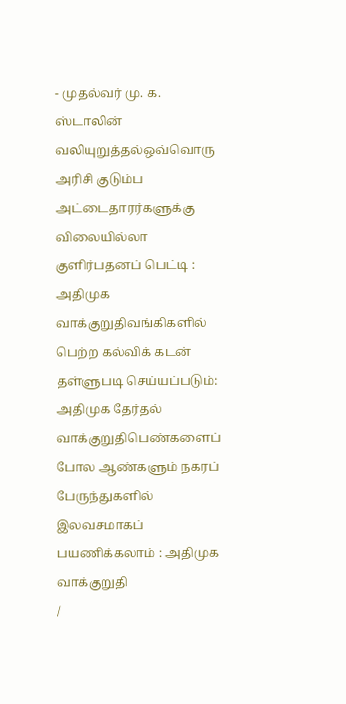- முதல்வர் மு. க. ஸ்டாலின் வலியுறுத்தல்ஒவ்வொரு அரிசி குடும்ப அட்டைதாரர்களுக்கு விலையில்லா குளிர்பதனப் பெட்டி : அதிமுக வாக்குறுதிவங்கிகளில் பெற்ற கல்விக் கடன் தள்ளுபடி செய்யப்படும்: அதிமுக தேர்தல் வாக்குறுதிபெண்களைப் போல ஆண்களும் நகரப் பேருந்துகளில் இலவசமாகப் பயணிக்கலாம் : அதிமுக வாக்குறுதி
/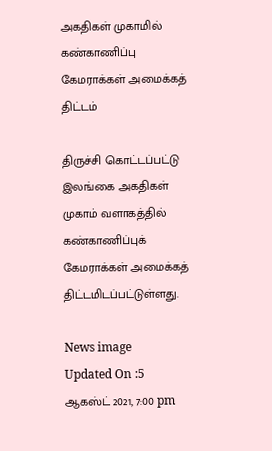அகதிகள் முகாமில் கண்காணிப்பு கேமராக்கள் அமைக்கத் திட்டம்

திருச்சி கொட்டப்பட்டு இலங்கை அகதிகள் முகாம் வளாகத்தில் கண்காணிப்புக் கேமராக்கள் அமைக்கத் திட்டமிடப்பட்டுள்ளது.

News image
Updated On :5 ஆகஸ்ட் 2021, 7:00 pm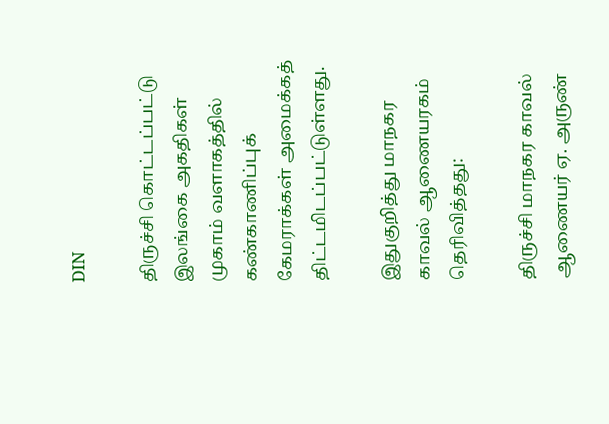DIN

திருச்சி கொட்டப்பட்டு இலங்கை அகதிகள் முகாம் வளாகத்தில் கண்காணிப்புக் கேமராக்கள் அமைக்கத் திட்டமிடப்பட்டுள்ளது.

இதுகுறித்து மாநகர காவல் ஆணையரகம் தெரிவித்தது:

திருச்சி மாநகர காவல் ஆணையர் ஏ. அருண்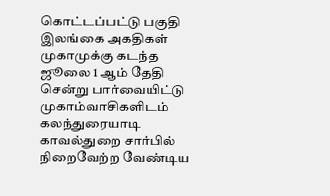கொட்டப்பட்டு பகுதி இலங்கை அகதிகள் முகாமுக்கு கடந்த ஜூலை 1 ஆம் தேதி சென்று பார்வையிட்டு முகாம்வாசிகளிடம் கலந்துரையாடி காவல்துறை சார்பில் நிறைவேற்ற வேண்டிய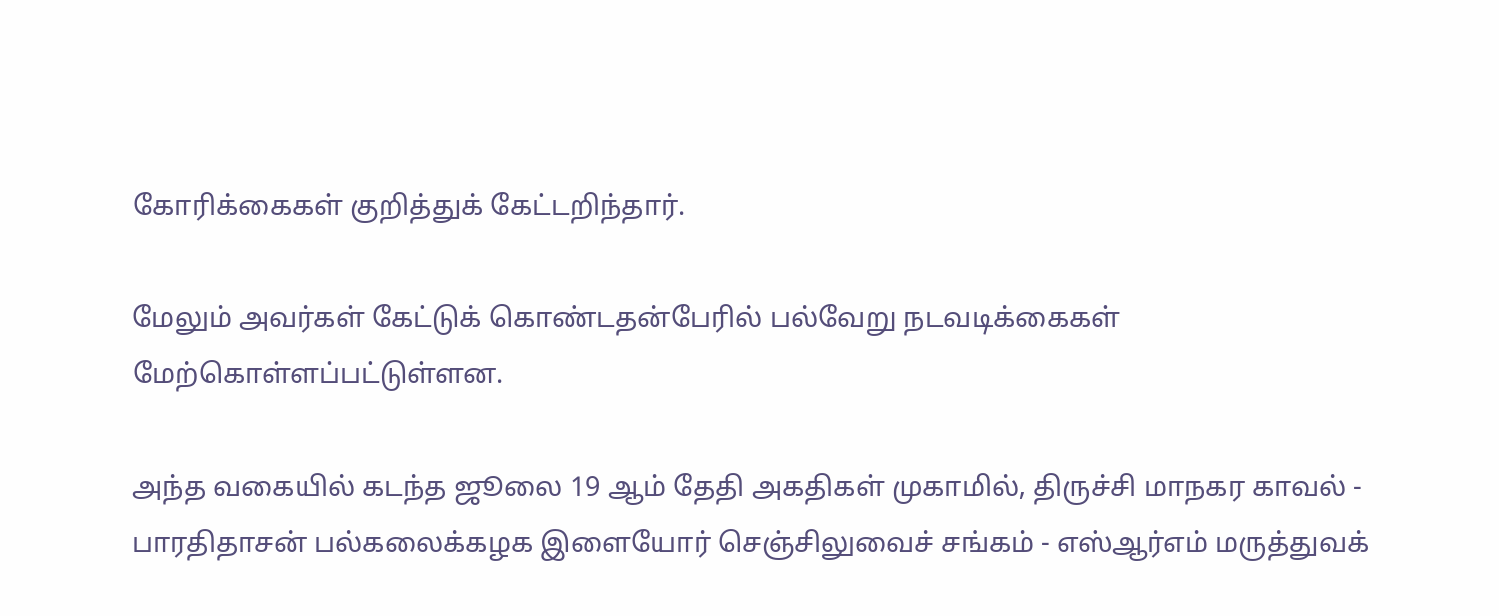கோரிக்கைகள் குறித்துக் கேட்டறிந்தார்.

மேலும் அவர்கள் கேட்டுக் கொண்டதன்பேரில் பல்வேறு நடவடிக்கைகள் மேற்கொள்ளப்பட்டுள்ளன.

அந்த வகையில் கடந்த ஜூலை 19 ஆம் தேதி அகதிகள் முகாமில், திருச்சி மாநகர காவல் - பாரதிதாசன் பல்கலைக்கழக இளையோர் செஞ்சிலுவைச் சங்கம் - எஸ்ஆர்எம் மருத்துவக்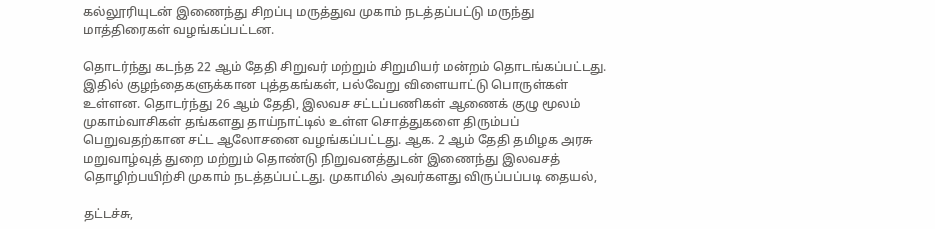கல்லூரியுடன் இணைந்து சிறப்பு மருத்துவ முகாம் நடத்தப்பட்டு மருந்து மாத்திரைகள் வழங்கப்பட்டன.

தொடர்ந்து கடந்த 22 ஆம் தேதி சிறுவர் மற்றும் சிறுமியர் மன்றம் தொடங்கப்பட்டது. இதில் குழந்தைகளுக்கான புத்தகங்கள், பல்வேறு விளையாட்டு பொருள்கள் உள்ளன. தொடர்ந்து 26 ஆம் தேதி, இலவச சட்டப்பணிகள் ஆணைக் குழு மூலம் முகாம்வாசிகள் தங்களது தாய்நாட்டில் உள்ள சொத்துகளை திரும்பப் பெறுவதற்கான சட்ட ஆலோசனை வழங்கப்பட்டது. ஆக. 2 ஆம் தேதி தமிழக அரசு மறுவாழ்வுத் துறை மற்றும் தொண்டு நிறுவனத்துடன் இணைந்து இலவசத் தொழிற்பயிற்சி முகாம் நடத்தப்பட்டது. முகாமில் அவர்களது விருப்பப்படி தையல்,

தட்டச்சு,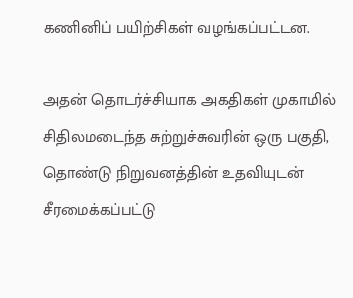கணினிப் பயிற்சிகள் வழங்கப்பட்டன.

அதன் தொடர்ச்சியாக அகதிகள் முகாமில் சிதிலமடைந்த சுற்றுச்சுவரின் ஒரு பகுதி, தொண்டு நிறுவனத்தின் உதவியுடன் சீரமைக்கப்பட்டு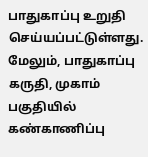பாதுகாப்பு உறுதி செய்யப்பட்டுள்ளது. மேலும், பாதுகாப்பு கருதி, முகாம் பகுதியில் கண்காணிப்பு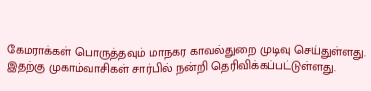கேமராக்கள் பொருத்தவும் மாநகர காவல்துறை முடிவு செய்துள்ளது. இதற்கு முகாம்வாசிகள் சார்பில் நன்றி தெரிவிக்கப்பட்டுள்ளது.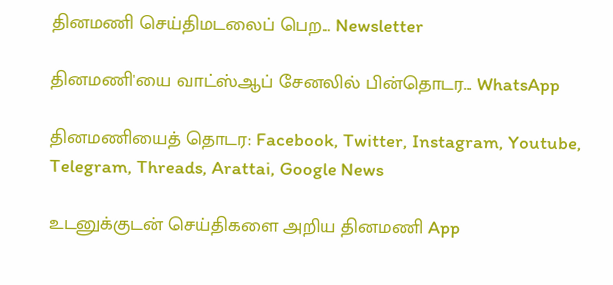தினமணி செய்திமடலைப் பெற... Newsletter

தினமணி'யை வாட்ஸ்ஆப் சேனலில் பின்தொடர... WhatsApp

தினமணியைத் தொடர: Facebook, Twitter, Instagram, Youtube, Telegram, Threads, Arattai, Google News

உடனுக்குடன் செய்திகளை அறிய தினமணி App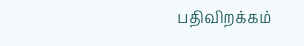பதிவிறக்கம்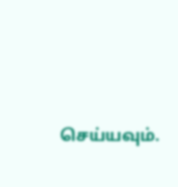செய்யவும்.